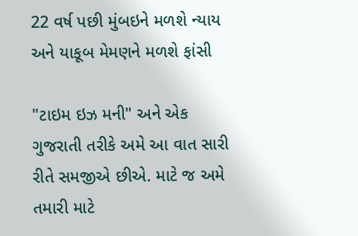22 વર્ષ પછી મુંબઇને મળશે ન્યાય અને યાકૂબ મેમણને મળશે ફાંસી

"ટાઇમ ઇઝ મની" અને એક ગુજરાતી તરીકે અમે આ વાત સારી રીતે સમજીએ છીએ. માટે જ અમે તમારી માટે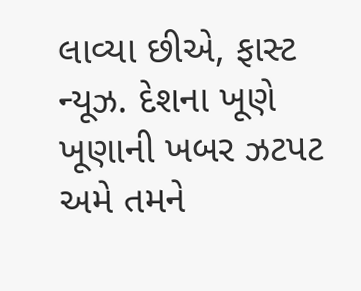લાવ્યા છીએ, ફાસ્ટ ન્યૂઝ. દેશના ખૂણે ખૂણાની ખબર ઝટપટ અમે તમને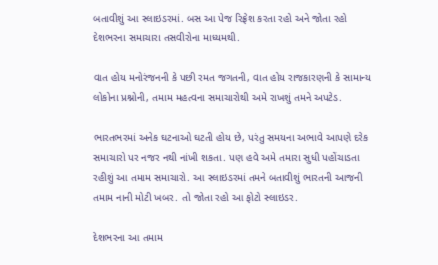બતાવીશું આ સ્લાઇડરમાં. બસ આ પેજ રિફ્રેશ કરતા રહો અને જોતા રહો દેશભરના સમાચારા તસવીરોના માધ્યમથી.

વાત હોય મનોરંજનની કે પછી રમત જગતની, વાત હોય રાજકારણની કે સામાન્ય લોકોના પ્રશ્નોની, તમામ મહત્વના સમાચારોથી અમે રાખશું તમને અપટેડ.

ભારતભરમાં અનેક ઘટનાઓ ઘટતી હોય છે, પરંતુ સમયના અભાવે આપણે દરેક સમાચારો પર નજર નથી નાંખી શકતા. પણ હવે અમે તમારા સુધી પહોંચાડતા રહીશું આ તમામ સમાચારો. આ સ્લાઇડરમાં તમને બતાવીશું ભારતની આજની તમામ નાની મોટી ખબર. તો જોતા રહો આ ફોટો સ્લાઇડર.

દેશભરના આ તમામ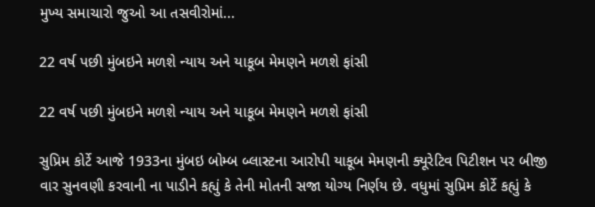મુખ્ય સમાચારો જુઓ આ તસવીરોમાં...

22 વર્ષ પછી મુંબઇને મળશે ન્યાય અને યાકૂબ મેમણને મળશે ફાંસી

22 વર્ષ પછી મુંબઇને મળશે ન્યાય અને યાકૂબ મેમણને મળશે ફાંસી

સુપ્રિમ કોર્ટે આજે 1933ના મુંબઇ બોમ્બ બ્લાસ્ટના આરોપી યાકૂબ મેમણની ક્યૂરેટિવ પિટીશન પર બીજી વાર સુનવણી કરવાની ના પાડીને કહ્યું કે તેની મોતની સજા યોગ્ય નિર્ણય છે. વધુમાં સુપ્રિમ કોર્ટે કહ્યું કે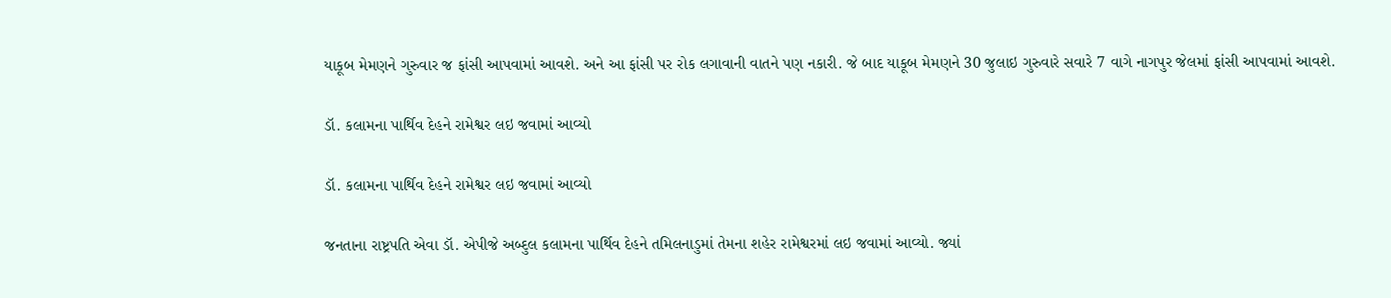યાકૂબ મેમણને ગુરુવાર જ ફાંસી આપવામાં આવશે. અને આ ફાંસી પર રોક લગાવાની વાતને પણ નકારી. જે બાદ યાકૂબ મેમણને 30 જુલાઇ ગુરુવારે સવારે 7 વાગે નાગપુર જેલમાં ફાંસી આપવામાં આવશે.

ડૉ. કલામના પાર્થિવ દેહને રામેશ્વર લઇ જવામાં આવ્યો

ડૉ. કલામના પાર્થિવ દેહને રામેશ્વર લઇ જવામાં આવ્યો

જનતાના રાષ્ટ્રપતિ એવા ડૉ. એપીજે અબ્દુલ કલામના પાર્થિવ દેહને તમિલનાડુમાં તેમના શહેર રામેશ્વરમાં લઇ જવામાં આવ્યો. જ્યાં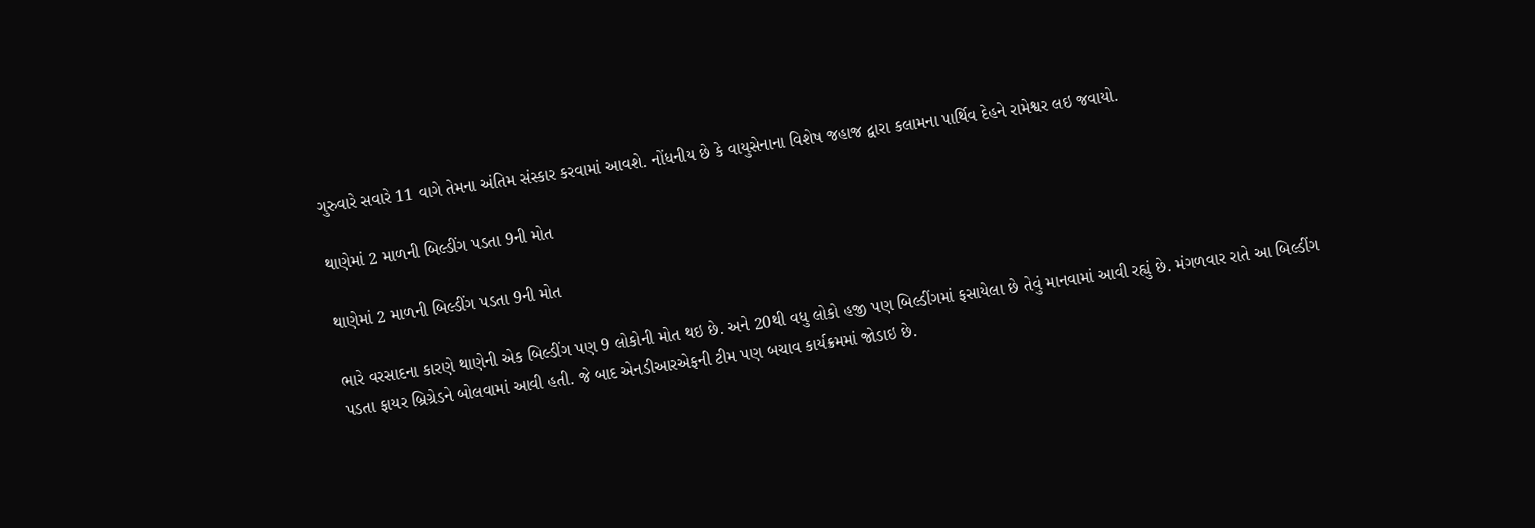ગુરુવારે સવારે 11 વાગે તેમના અંતિમ સંસ્કાર કરવામાં આવશે. નોંધનીય છે કે વાયુસેનાના વિશેષ જહાજ દ્વારા કલામના પાર્થિવ દેહને રામેશ્વર લઇ જવાયો.

થાણેમાં 2 માળની બિલ્ડીંગ પડતા 9ની મોત

થાણેમાં 2 માળની બિલ્ડીંગ પડતા 9ની મોત

ભારે વરસાદના કારણે થાણેની એક બિલ્ડીંગ પણ 9 લોકોની મોત થઇ છે. અને 20થી વધુ લોકો હજી પણ બિલ્ડીંગમાં ફસાયેલા છે તેવું માનવામાં આવી રહ્યું છે. મંગળવાર રાતે આ બિલ્ડીંગ પડતા ફાયર બ્રિગ્રેડને બોલવામાં આવી હતી. જે બાદ એનડીઆરએફની ટીમ પણ બચાવ કાર્યક્રમમાં જોડાઇ છે.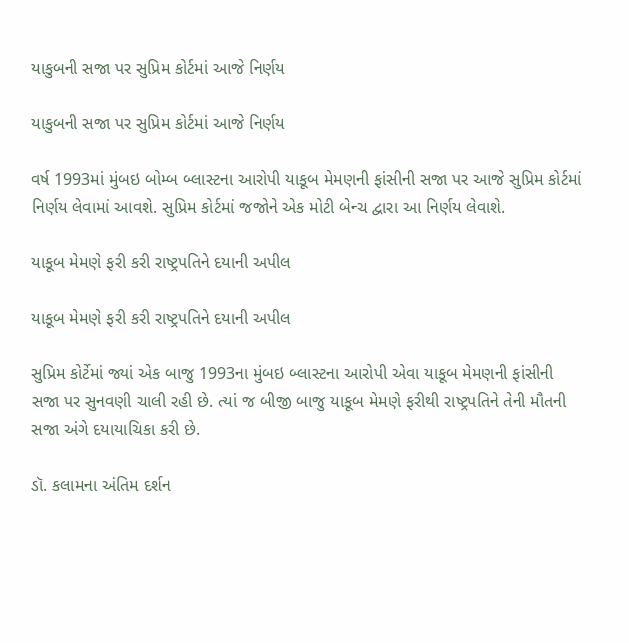યાકુબની સજા પર સુપ્રિમ કોર્ટમાં આજે નિર્ણય

યાકુબની સજા પર સુપ્રિમ કોર્ટમાં આજે નિર્ણય

વર્ષ 1993માં મુંબઇ બોમ્બ બ્લાસ્ટના આરોપી યાકૂબ મેમણની ફાંસીની સજા પર આજે સુપ્રિમ કોર્ટમાં નિર્ણય લેવામાં આવશે. સુપ્રિમ કોર્ટમાં જજોને એક મોટી બેન્ચ દ્વારા આ નિર્ણય લેવાશે.

યાકૂબ મેમણે ફરી કરી રાષ્ટ્રપતિને દયાની અપીલ

યાકૂબ મેમણે ફરી કરી રાષ્ટ્રપતિને દયાની અપીલ

સુપ્રિમ કોર્ટેમાં જ્યાં એક બાજુ 1993ના મુંબઇ બ્લાસ્ટના આરોપી એવા યાકૂબ મેમણની ફાંસીની સજા પર સુનવણી ચાલી રહી છે. ત્યાં જ બીજી બાજુ યાકૂબ મેમણે ફરીથી રાષ્ટ્રપતિને તેની મૌતની સજા અંગે દયાયાચિકા કરી છે.

ડૉ. કલામના અંતિમ દર્શન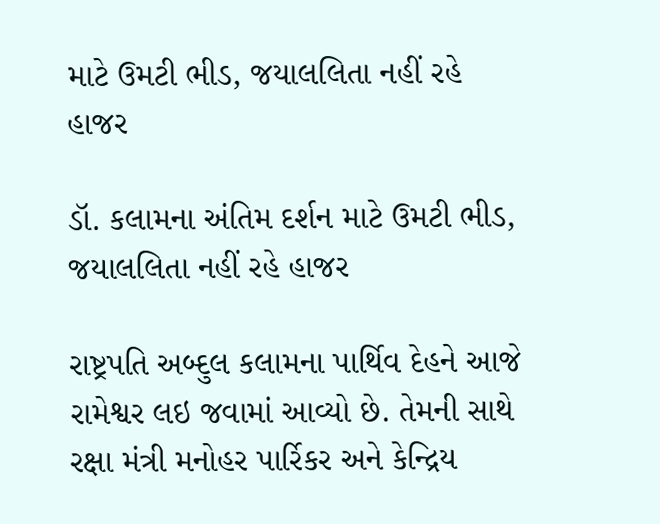માટે ઉમટી ભીડ, જયાલલિતા નહીં રહે હાજર

ડૉ. કલામના અંતિમ દર્શન માટે ઉમટી ભીડ, જયાલલિતા નહીં રહે હાજર

રાષ્ટ્રપતિ અબ્દુલ કલામના પાર્થિવ દેહને આજે રામેશ્વર લઇ જવામાં આવ્યો છે. તેમની સાથે રક્ષા મંત્રી મનોહર પાર્રિકર અને કેન્દ્રિય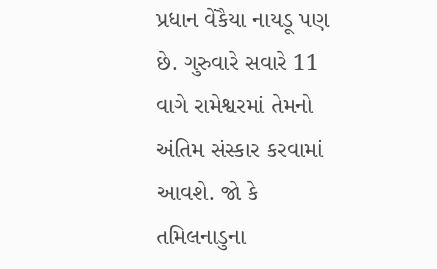પ્રધાન વેંકૈયા નાયડૂ પણ છે. ગુરુવારે સવારે 11 વાગે રામેશ્વરમાં તેમનો અંતિમ સંસ્કાર કરવામાં આવશે. જો કે તમિલનાડુના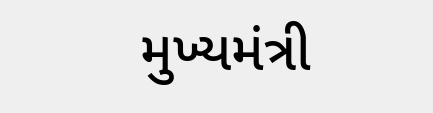મુખ્યમંત્રી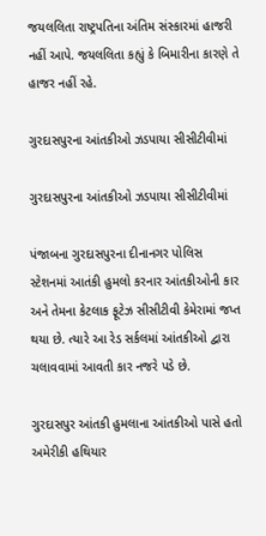જયલલિતા રાષ્ટ્રપતિના અંતિમ સંસ્કારમાં હાજરી નહીં આપે. જયલલિતા કહ્યું કે બિમારીના કારણે તે હાજર નહીં રહે.

ગુરદાસપુરના આંતકીઓ ઝડપાયા સીસીટીવીમાં

ગુરદાસપુરના આંતકીઓ ઝડપાયા સીસીટીવીમાં

પંજાબના ગુરદાસપુરના દીનાનગર પોલિસ સ્ટેશનમાં આતંકી હુમલો કરનાર આંતકીઓની કાર અને તેમના કેટલાક ફૂટેઝ સીસીટીવી કેમેરામાં જપ્ત થયા છે. ત્યારે આ રેડ સર્કલમાં આંતકીઓ દ્વારા ચલાવવામાં આવતી કાર નજરે પડે છે.

ગુરદાસપુર આંતકી હુમલાના આંતકીઓ પાસે હતો અમેરીકી હથિયાર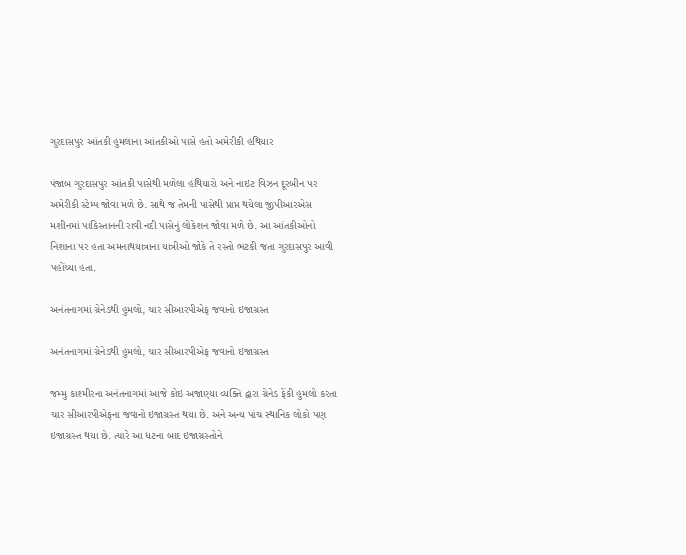ગુરદાસપુર આંતકી હુમલાના આંતકીઓ પાસે હતો અમેરીકી હથિયાર

પંજાબ ગુરદાસપુર આંતકી પાસેથી મળેલા હથિયારો અને નાઇટ વિઝન દૂરબીન પર અમેરીકી સ્ટેમ્પ જોવા મળે છે. સાથે જ તેમની પાસેથી પ્રાપ્ત થયેલા જીપીઆરએસ મશીનમાં પાકિસ્તાનની રાવી નદી પાસેનું લોકેશન જોવા મળે છે. આ આંતકીઓનો નિશાના પર હતા અમનાથયાત્રાના યાત્રીઓ જોકે તે રસ્તો ભટકી જતા ગુરદાસપુર આવી પહોંચ્યા હતા.

અનંતનાગમાં ગ્રેનેડથી હુમલો, ચાર સીઆરપીએફ જવાનો ઇજાગ્રસ્ત

અનંતનાગમાં ગ્રેનેડથી હુમલો, ચાર સીઆરપીએફ જવાનો ઇજાગ્રસ્ત

જમ્મુ કાશ્મીરના અનંતનાગમાં આજે કોઇ અજાણ્યા વ્યક્તિ દ્વારા ગ્રેનેડ ફેંકી હુમલો કરતા ચાર સીઆરપીએફના જવાનો ઇજાગ્રસ્ત થયા છે. અને અન્ય પાંચ સ્થાનિક લોકો પણ ઇજાગ્રસ્ત થયા છે. ત્યારે આ ધટના બાદ ઇજાગ્રસ્તોને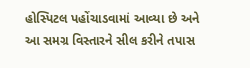હોસ્પિટલ પહોંચાડવામાં આવ્યા છે અને આ સમગ્ર વિસ્તારને સીલ કરીને તપાસ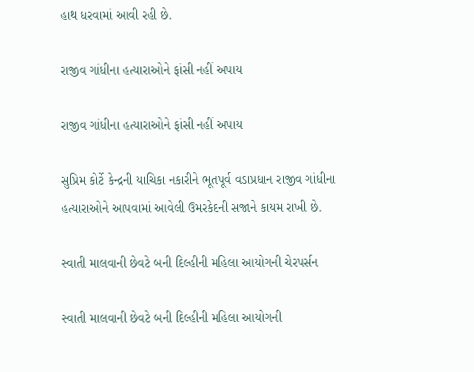હાથ ધરવામાં આવી રહી છે.

રાજીવ ગાંધીના હત્યારાઓને ફાંસી નહીં અપાય

રાજીવ ગાંધીના હત્યારાઓને ફાંસી નહીં અપાય

સુપ્રિમ કોર્ટે કેન્દ્રની યાચિકા નકારીને ભૂતપૂર્વ વડાપ્રધાન રાજીવ ગાંધીના હત્યારાઓને આપવામાં આવેલી ઉમરકેદની સજાને કાયમ રાખી છે.

સ્વાતી માલવાની છેવટે બની દિલ્હીની મહિલા આયોગની ચેરપર્સન

સ્વાતી માલવાની છેવટે બની દિલ્હીની મહિલા આયોગની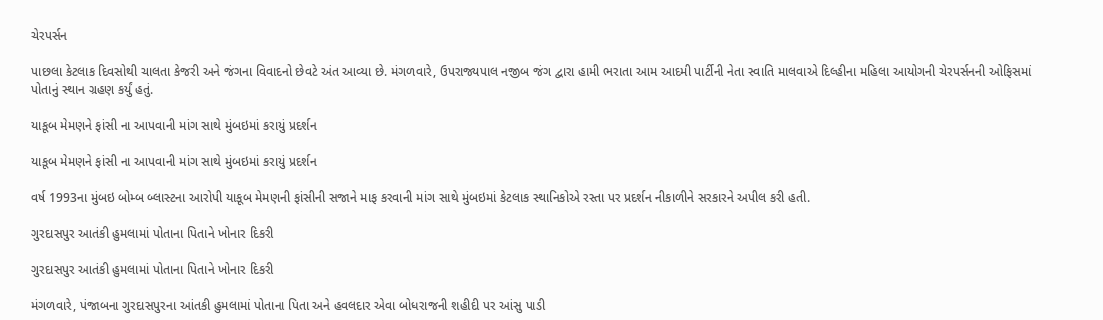ચેરપર્સન

પાછલા કેટલાક દિવસોથી ચાલતા કેજરી અને જંગના વિવાદનો છેવટે અંત આવ્યા છે. મંગળવારે, ઉપરાજ્યપાલ નજીબ જંગ દ્વારા હામી ભરાતા આમ આદમી પાર્ટીની નેતા સ્વાતિ માલવાએ દિલ્હીના મહિલા આયોગની ચેરપર્સનની ઓફિસમાં પોતાનું સ્થાન ગ્રહણ કર્યું હતું.

યાકૂબ મેમણને ફાંસી ના આપવાની માંગ સાથે મુંબઇમાં કરાયું પ્રદર્શન

યાકૂબ મેમણને ફાંસી ના આપવાની માંગ સાથે મુંબઇમાં કરાયું પ્રદર્શન

વર્ષ 1993ના મુંબઇ બોમ્બ બ્લાસ્ટના આરોપી યાકૂબ મેમણની ફાંસીની સજાને માફ કરવાની માંગ સાથે મુંબઇમાં કેટલાક સ્થાનિકોએ રસ્તા પર પ્રદર્શન નીકાળીને સરકારને અપીલ કરી હતી.

ગુરદાસપુર આતંકી હુમલામાં પોતાના પિતાને ખોનાર દિકરી

ગુરદાસપુર આતંકી હુમલામાં પોતાના પિતાને ખોનાર દિકરી

મંગળવારે, પંજાબના ગુરદાસપુરના આંતકી હુમલામાં પોતાના પિતા અને હવલદાર એવા બોધરાજની શહીદી પર આંસુ પાડી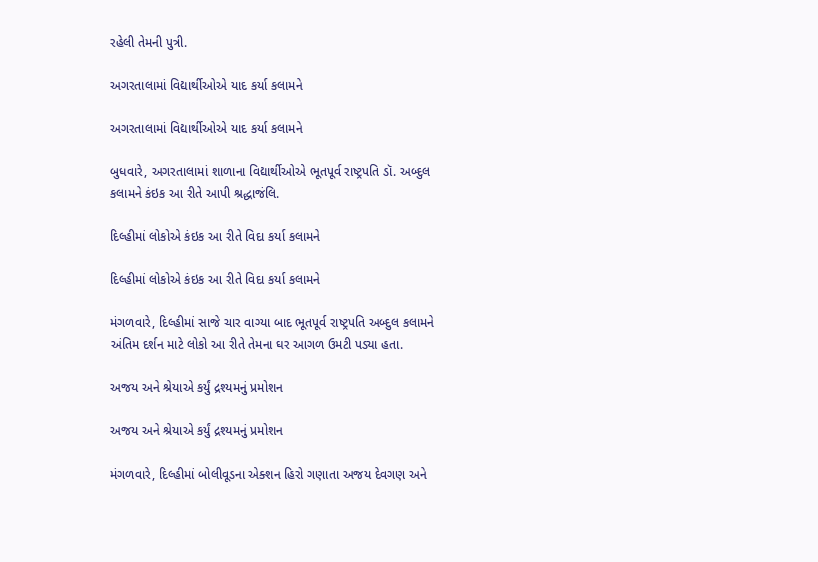રહેલી તેમની પુત્રી.

અગરતાલામાં વિદ્યાર્થીઓએ યાદ કર્યા કલામને

અગરતાલામાં વિદ્યાર્થીઓએ યાદ કર્યા કલામને

બુધવારે, અગરતાલામાં શાળાના વિદ્યાર્થીઓએ ભૂતપૂર્વ રાષ્ટ્રપતિ ડૉ. અબ્દુલ કલામને કંઇક આ રીતે આપી શ્રદ્ધાજંલિ.

દિલ્હીમાં લોકોએ કંઇક આ રીતે વિદા કર્યા કલામને

દિલ્હીમાં લોકોએ કંઇક આ રીતે વિદા કર્યા કલામને

મંગળવારે, દિલ્હીમાં સાજે ચાર વાગ્યા બાદ ભૂતપૂર્વ રાષ્ટ્રપતિ અબ્દુલ કલામને અંતિમ દર્શન માટે લોકો આ રીતે તેમના ઘર આગળ ઉમટી પડ્યા હતા.

અજય અને શ્રેયાએ કર્યું દ્રશ્યમનું પ્રમોશન

અજય અને શ્રેયાએ કર્યું દ્રશ્યમનું પ્રમોશન

મંગળવારે, દિલ્હીમાં બોલીવૂડના એક્શન હિરો ગણાતા અજય દેવગણ અને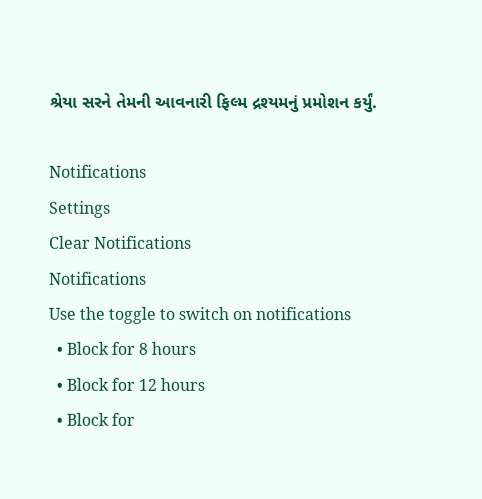શ્રેયા સરને તેમની આવનારી ફિલ્મ દ્રશ્યમનું પ્રમોશન કર્યું.

Notifications
Settings
Clear Notifications
Notifications
Use the toggle to switch on notifications
  • Block for 8 hours
  • Block for 12 hours
  • Block for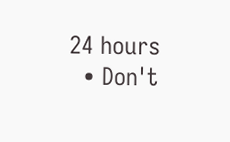24 hours
  • Don't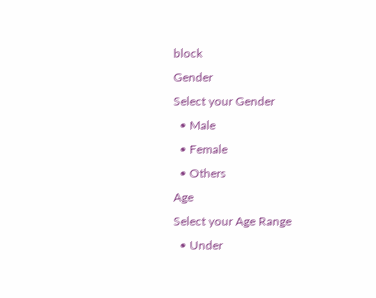block
Gender
Select your Gender
  • Male
  • Female
  • Others
Age
Select your Age Range
  • Under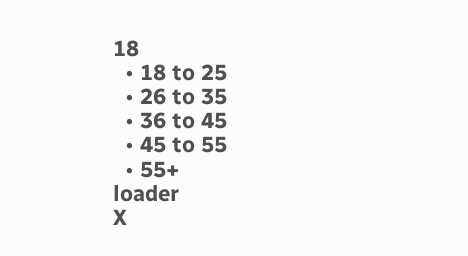18
  • 18 to 25
  • 26 to 35
  • 36 to 45
  • 45 to 55
  • 55+
loader
X